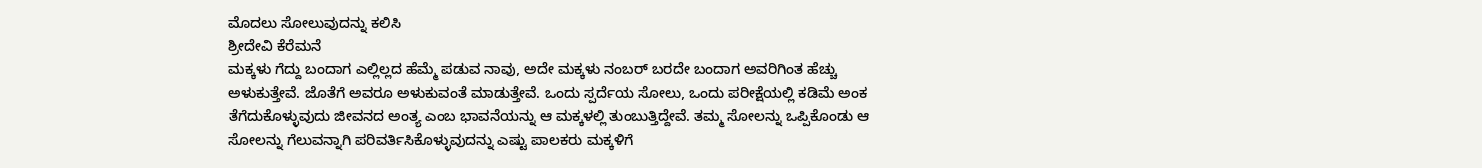ಮೊದಲು ಸೋಲುವುದನ್ನು ಕಲಿಸಿ
ಶ್ರೀದೇವಿ ಕೆರೆಮನೆ
ಮಕ್ಕಳು ಗೆದ್ದು ಬಂದಾಗ ಎಲ್ಲಿಲ್ಲದ ಹೆಮ್ಮೆ ಪಡುವ ನಾವು, ಅದೇ ಮಕ್ಕಳು ನಂಬರ್ ಬರದೇ ಬಂದಾಗ ಅವರಿಗಿಂತ ಹೆಚ್ಚು ಅಳುಕುತ್ತೇವೆ. ಜೊತೆಗೆ ಅವರೂ ಅಳುಕುವಂತೆ ಮಾಡುತ್ತೇವೆ. ಒಂದು ಸ್ಪರ್ದೆಯ ಸೋಲು, ಒಂದು ಪರೀಕ್ಷೆಯಲ್ಲಿ ಕಡಿಮೆ ಅಂಕ ತೆಗೆದುಕೊಳ್ಳುವುದು ಜೀವನದ ಅಂತ್ಯ ಎಂಬ ಭಾವನೆಯನ್ನು ಆ ಮಕ್ಕಳಲ್ಲಿ ತುಂಬುತ್ತಿದ್ದೇವೆ. ತಮ್ಮ ಸೋಲನ್ನು ಒಪ್ಪಿಕೊಂಡು ಆ ಸೋಲನ್ನು ಗೆಲುವನ್ನಾಗಿ ಪರಿವರ್ತಿಸಿಕೊಳ್ಳುವುದನ್ನು ಎಷ್ಟು ಪಾಲಕರು ಮಕ್ಕಳಿಗೆ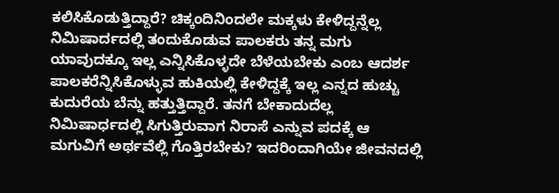ಕಲಿಸಿಕೊಡುತ್ತಿದ್ದಾರೆ? ಚಿಕ್ಕಂದಿನಿಂದಲೇ ಮಕ್ಕಳು ಕೇಳಿದ್ದನ್ನೆಲ್ಲ ನಿಮಿಷಾರ್ದದಲ್ಲಿ ತಂದುಕೊಡುವ ಪಾಲಕರು ತನ್ನ ಮಗು ಯಾವುದಕ್ಕೂ ಇಲ್ಲ ಎನ್ನಿಸಿಕೊಳ್ಳದೇ ಬೆಳೆಯಬೇಕು ಎಂಬ ಆದರ್ಶ ಪಾಲಕರೆನ್ನಿಸಿಕೊಳ್ಳುವ ಹುಕಿಯಲ್ಲಿ ಕೇಳಿದ್ದಕ್ಕೆ ಇಲ್ಲ ಎನ್ನದ ಹುಚ್ಚು ಕುದುರೆಯ ಬೆನ್ನು ಹತ್ತುತ್ತಿದ್ದಾರೆ. ತನಗೆ ಬೇಕಾದುದೆಲ್ಲ ನಿಮಿಷಾರ್ಧದಲ್ಲಿ ಸಿಗುತ್ತಿರುವಾಗ ನಿರಾಸೆ ಎನ್ನುವ ಪದಕ್ಕೆ ಆ ಮಗುವಿಗೆ ಅರ್ಥವೆಲ್ಲಿ ಗೊತ್ತಿರಬೇಕು? ಇದರಿಂದಾಗಿಯೇ ಜೀವನದಲ್ಲಿ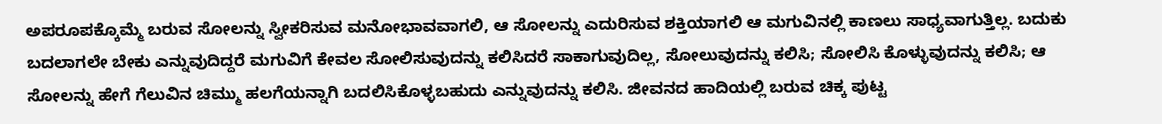ಅಪರೂಪಕ್ಕೊಮ್ಮೆ ಬರುವ ಸೋಲನ್ನು ಸ್ವೀಕರಿಸುವ ಮನೋಭಾವವಾಗಲಿ, ಆ ಸೋಲನ್ನು ಎದುರಿಸುವ ಶಕ್ತಿಯಾಗಲಿ ಆ ಮಗುವಿನಲ್ಲಿ ಕಾಣಲು ಸಾಧ್ಯವಾಗುತ್ತಿಲ್ಲ. ಬದುಕು ಬದಲಾಗಲೇ ಬೇಕು ಎನ್ನುವುದಿದ್ದರೆ ಮಗುವಿಗೆ ಕೇವಲ ಸೋಲಿಸುವುದನ್ನು ಕಲಿಸಿದರೆ ಸಾಕಾಗುವುದಿಲ್ಲ, ಸೋಲುವುದನ್ನು ಕಲಿಸಿ; ಸೋಲಿಸಿ ಕೊಳ್ಳುವುದನ್ನು ಕಲಿಸಿ; ಆ ಸೋಲನ್ನು ಹೇಗೆ ಗೆಲುವಿನ ಚಿಮ್ಮು ಹಲಗೆಯನ್ನಾಗಿ ಬದಲಿಸಿಕೊಳ್ಳಬಹುದು ಎನ್ನುವುದನ್ನು ಕಲಿಸಿ. ಜೀವನದ ಹಾದಿಯಲ್ಲಿ ಬರುವ ಚಿಕ್ಕ ಪುಟ್ಟ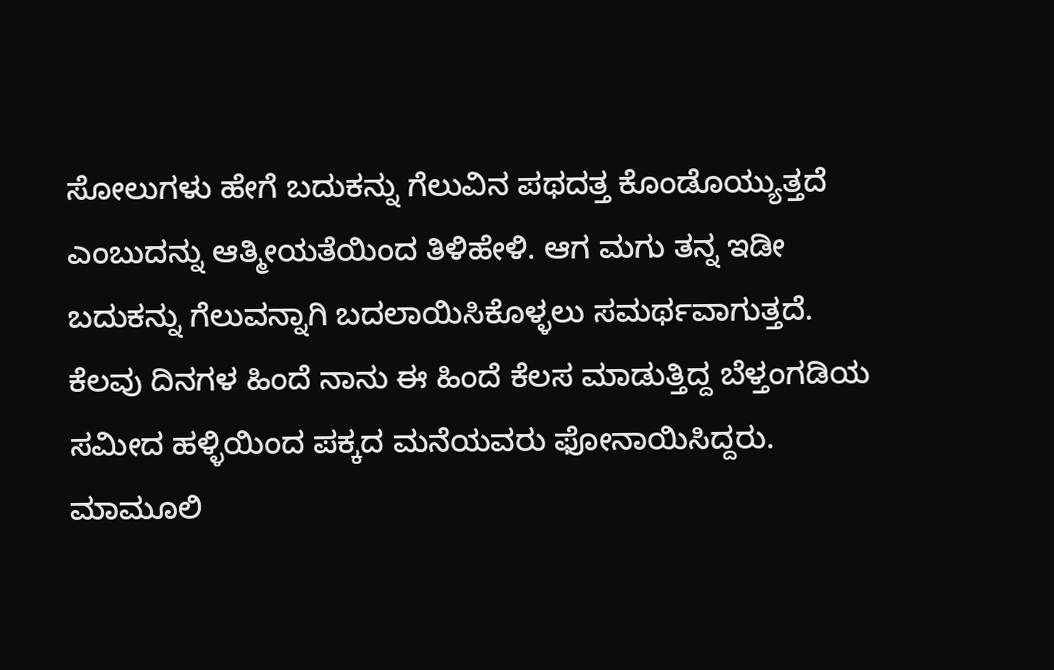ಸೋಲುಗಳು ಹೇಗೆ ಬದುಕನ್ನು ಗೆಲುವಿನ ಪಥದತ್ತ ಕೊಂಡೊಯ್ಯುತ್ತದೆ ಎಂಬುದನ್ನು ಆತ್ಮೀಯತೆಯಿಂದ ತಿಳಿಹೇಳಿ. ಆಗ ಮಗು ತನ್ನ ಇಡೀ ಬದುಕನ್ನು ಗೆಲುವನ್ನಾಗಿ ಬದಲಾಯಿಸಿಕೊಳ್ಳಲು ಸಮರ್ಥವಾಗುತ್ತದೆ.
ಕೆಲವು ದಿನಗಳ ಹಿಂದೆ ನಾನು ಈ ಹಿಂದೆ ಕೆಲಸ ಮಾಡುತ್ತಿದ್ದ ಬೆಳ್ತಂಗಡಿಯ ಸಮೀದ ಹಳ್ಳಿಯಿಂದ ಪಕ್ಕದ ಮನೆಯವರು ಫೋನಾಯಿಸಿದ್ದರು. ಮಾಮೂಲಿ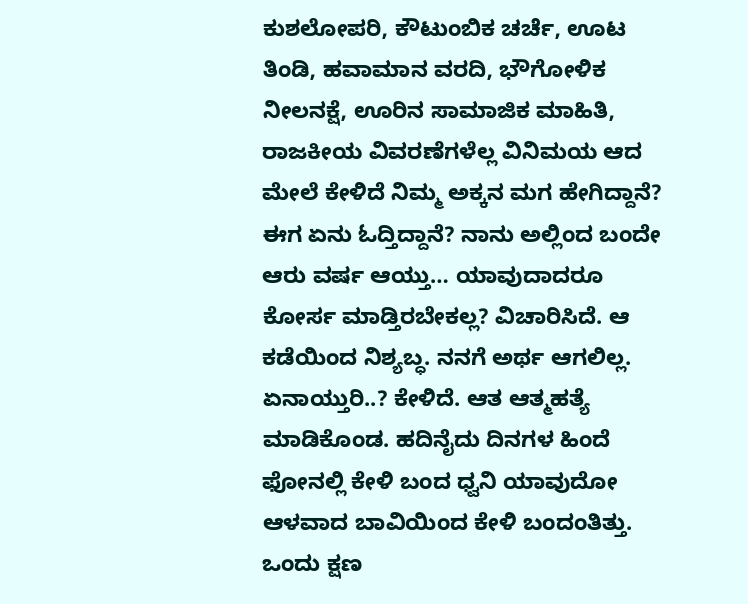ಕುಶಲೋಪರಿ, ಕೌಟುಂಬಿಕ ಚರ್ಚೆ, ಊಟ ತಿಂಡಿ, ಹವಾಮಾನ ವರದಿ, ಭೌಗೋಳಿಕ ನೀಲನಕ್ಷೆ, ಊರಿನ ಸಾಮಾಜಿಕ ಮಾಹಿತಿ, ರಾಜಕೀಯ ವಿವರಣೆಗಳೆಲ್ಲ ವಿನಿಮಯ ಆದ ಮೇಲೆ ಕೇಳಿದೆ ನಿಮ್ಮ ಅಕ್ಕನ ಮಗ ಹೇಗಿದ್ದಾನೆ? ಈಗ ಏನು ಓದ್ತಿದ್ದಾನೆ? ನಾನು ಅಲ್ಲಿಂದ ಬಂದೇ ಆರು ವರ್ಷ ಆಯ್ತು… ಯಾವುದಾದರೂ ಕೋರ್ಸ ಮಾಡ್ತಿರಬೇಕಲ್ಲ? ವಿಚಾರಿಸಿದೆ. ಆ ಕಡೆಯಿಂದ ನಿಶ್ಯಬ್ಧ. ನನಗೆ ಅರ್ಥ ಆಗಲಿಲ್ಲ. ಏನಾಯ್ತುರಿ..? ಕೇಳಿದೆ. ಆತ ಆತ್ಮಹತ್ಯೆ ಮಾಡಿಕೊಂಡ. ಹದಿನೈದು ದಿನಗಳ ಹಿಂದೆ ಫೋನಲ್ಲಿ ಕೇಳಿ ಬಂದ ಧ್ವನಿ ಯಾವುದೋ ಆಳವಾದ ಬಾವಿಯಿಂದ ಕೇಳಿ ಬಂದಂತಿತ್ತು. ಒಂದು ಕ್ಷಣ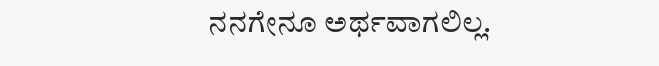ನನಗೇನೂ ಅರ್ಥವಾಗಲಿಲ್ಲ.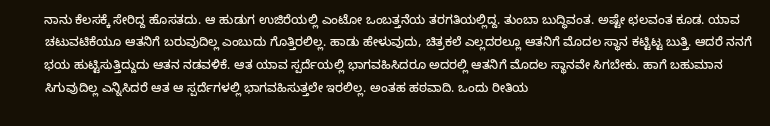ನಾನು ಕೆಲಸಕ್ಕೆ ಸೇರಿದ್ದ ಹೊಸತದು. ಆ ಹುಡುಗ ಉಜಿರೆಯಲ್ಲಿ ಎಂಟೋ ಒಂಬತ್ತನೆಯ ತರಗತಿಯಲ್ಲಿದ್ದ. ತುಂಬಾ ಬುದ್ಧಿವಂತ. ಅಷ್ಟೇ ಛಲವಂತ ಕೂಡ. ಯಾವ ಚಟುವಟಿಕೆಯೂ ಆತನಿಗೆ ಬರುವುದಿಲ್ಲ ಎಂಬುದು ಗೊತ್ತಿರಲಿಲ್ಲ. ಹಾಡು ಹೇಳುವುದು, ಚಿತ್ರಕಲೆ ಎಲ್ಲದರಲ್ಲೂ ಆತನಿಗೆ ಮೊದಲ ಸ್ಥಾನ ಕಟ್ಟಿಟ್ಟ ಬುತ್ತಿ. ಆದರೆ ನನಗೆ ಭಯ ಹುಟ್ಟಿಸುತ್ತಿದ್ದುದು ಆತನ ನಡವಳಿಕೆ. ಆತ ಯಾವ ಸ್ಪರ್ದೆಯಲ್ಲಿ ಭಾಗವಹಿಸಿದರೂ ಅದರಲ್ಲಿ ಆತನಿಗೆ ಮೊದಲ ಸ್ಥಾನವೇ ಸಿಗಬೇಕು. ಹಾಗೆ ಬಹುಮಾನ ಸಿಗುವುದಿಲ್ಲ ಎನ್ನಿಸಿದರೆ ಆತ ಆ ಸ್ಪರ್ದೆಗಳಲ್ಲಿ ಭಾಗವಹಿಸುತ್ತಲೇ ಇರಲಿಲ್ಲ. ಅಂತಹ ಹಠವಾದಿ. ಒಂದು ರೀತಿಯ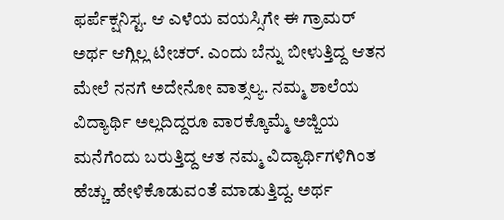ಫರ್ಪೆಕ್ಷನಿಸ್ಟ. ಆ ಎಳೆಯ ವಯಸ್ಸಿಗೇ ಈ ಗ್ರಾಮರ್ ಅರ್ಥ ಆಗ್ಲಿಲ್ಲ ಟೀಚರ್. ಎಂದು ಬೆನ್ನು ಬೀಳುತ್ತಿದ್ದ ಆತನ ಮೇಲೆ ನನಗೆ ಅದೇನೋ ವಾತ್ಸಲ್ಯ. ನಮ್ಮ ಶಾಲೆಯ ವಿದ್ಯಾರ್ಥಿ ಅಲ್ಲದಿದ್ದರೂ ವಾರಕ್ಕೊಮ್ಮೆ ಅಜ್ಜಿಯ ಮನೆಗೆಂದು ಬರುತ್ತಿದ್ದ ಆತ ನಮ್ಮ ವಿದ್ಯಾರ್ಥಿಗಳಿಗಿಂತ ಹೆಚ್ಚು ಹೇಳಿಕೊಡುವಂತೆ ಮಾಡುತ್ತಿದ್ದ. ಅರ್ಥ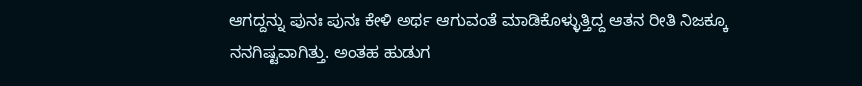ಆಗದ್ದನ್ನು ಪುನಃ ಪುನಃ ಕೇಳಿ ಅರ್ಥ ಆಗುವಂತೆ ಮಾಡಿಕೊಳ್ಳುತ್ತಿದ್ದ ಆತನ ರೀತಿ ನಿಜಕ್ಕೂ ನನಗಿಷ್ಟವಾಗಿತ್ತು. ಅಂತಹ ಹುಡುಗ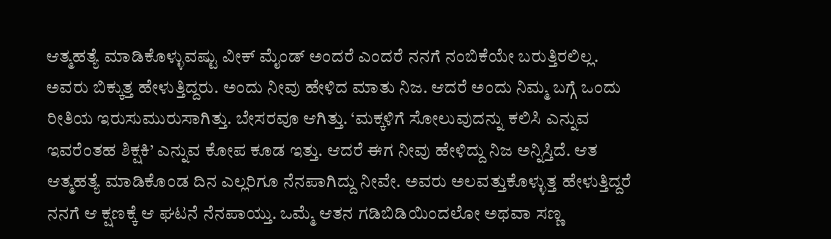ಆತ್ಮಹತ್ಯೆ ಮಾಡಿಕೊಳ್ಳುವಷ್ಟು ವೀಕ್ ಮೈಂಡ್ ಅಂದರೆ ಎಂದರೆ ನನಗೆ ನಂಬಿಕೆಯೇ ಬರುತ್ತಿರಲಿಲ್ಲ.
ಅವರು ಬಿಕ್ಕುತ್ತ ಹೇಳುತ್ತಿದ್ದರು. ಅಂದು ನೀವು ಹೇಳಿದ ಮಾತು ನಿಜ. ಆದರೆ ಅಂದು ನಿಮ್ಮ ಬಗ್ಗೆ ಒಂದು ರೀತಿಯ ಇರುಸುಮುರುಸಾಗಿತ್ತು. ಬೇಸರವೂ ಆಗಿತ್ತು. ‘ಮಕ್ಕಳಿಗೆ ಸೋಲುವುದನ್ನು ಕಲಿಸಿ ಎನ್ನುವ ಇವರೆಂತಹ ಶಿಕ್ಷಕಿ’ ಎನ್ನುವ ಕೋಪ ಕೂಡ ಇತ್ತು. ಆದರೆ ಈಗ ನೀವು ಹೇಳಿದ್ದು ನಿಜ ಅನ್ನಿಸ್ತಿದೆ. ಆತ ಆತ್ಮಹತ್ಯೆ ಮಾಡಿಕೊಂಡ ದಿನ ಎಲ್ಲರಿಗೂ ನೆನಪಾಗಿದ್ದು ನೀವೇ. ಅವರು ಅಲವತ್ತುಕೊಳ್ಳುತ್ತ ಹೇಳುತ್ತಿದ್ದರೆ ನನಗೆ ಆ ಕ್ಷಣಕ್ಕೆ ಆ ಘಟನೆ ನೆನಪಾಯ್ತು. ಒಮ್ಮೆ ಆತನ ಗಡಿಬಿಡಿಯಿಂದಲೋ ಅಥವಾ ಸಣ್ಣ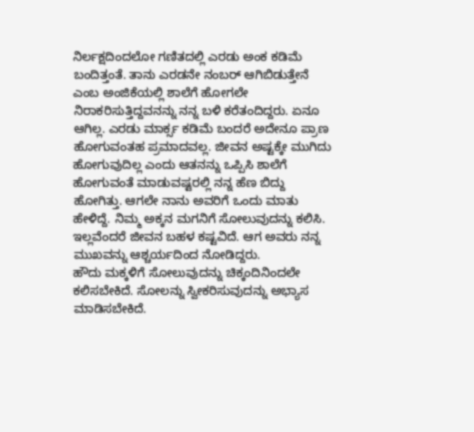ನಿರ್ಲಕ್ಷದಿಂದಲೋ ಗಣಿತದಲ್ಲಿ ಎರಡು ಅಂಕ ಕಡಿಮೆ ಬಂದಿತ್ತಂತೆ. ತಾನು ಎರಡನೇ ನಂಬರ್ ಆಗಿಬಿಡುತ್ತೇನೆ ಎಂಬ ಅಂಜಿಕೆಯಲ್ಲಿ ಶಾಲೆಗೆ ಹೋಗಲೇ ನಿರಾಕರಿಸುತ್ತಿದ್ದವನನ್ನು ನನ್ನ ಬಳಿ ಕರೆತಂದಿದ್ದರು. ಏನೂ ಆಗಿಲ್ಲ. ಎರಡು ಮಾರ್ಕ್ಸ ಕಡಿಮೆ ಬಂದರೆ ಅದೇನೂ ಪ್ರಾಣ ಹೋಗುವಂತಹ ಪ್ರಮಾದವಲ್ಲ. ಜೀವನ ಅಷ್ಟಕ್ಕೇ ಮುಗಿದು ಹೋಗುವುದಿಲ್ಲ ಎಂದು ಆತನನ್ನು ಒಪ್ಪಿಸಿ ಶಾಲೆಗೆ ಹೋಗುವಂತೆ ಮಾಡುವಷ್ಟರಲ್ಲಿ ನನ್ನ ಹೆಣ ಬಿದ್ದು ಹೋಗಿತ್ತು. ಆಗಲೇ ನಾನು ಅವರಿಗೆ ಒಂದು ಮಾತು ಹೇಳಿದ್ದೆ. ನಿಮ್ಮ ಅಕ್ಕನ ಮಗನಿಗೆ ಸೋಲುವುದನ್ನು ಕಲಿಸಿ. ಇಲ್ಲವೆಂದರೆ ಜೀವನ ಬಹಳ ಕಷ್ಟವಿದೆ. ಆಗ ಅವರು ನನ್ನ ಮುಖವನ್ನು ಆಶ್ಚರ್ಯದಿಂದ ನೋಡಿದ್ದರು.
ಹೌದು ಮಕ್ಕಳಿಗೆ ಸೋಲುವುದನ್ನು ಚಿಕ್ಕಂದಿನಿಂದಲೇ ಕಲಿಸಬೇಕಿದೆ. ಸೋಲನ್ನು ಸ್ವೀಕರಿಸುವುದನ್ನು ಅಭ್ಯಾಸ ಮಾಡಿಸಬೇಕಿದೆ.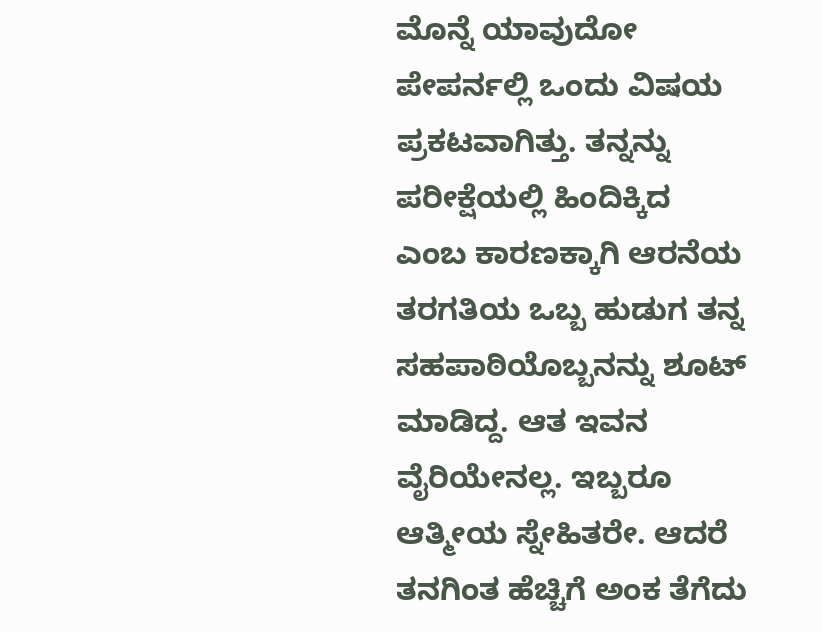ಮೊನ್ನೆ ಯಾವುದೋ ಪೇಪರ್ನಲ್ಲಿ ಒಂದು ವಿಷಯ ಪ್ರಕಟವಾಗಿತ್ತು. ತನ್ನನ್ನು ಪರೀಕ್ಷೆಯಲ್ಲಿ ಹಿಂದಿಕ್ಕಿದ ಎಂಬ ಕಾರಣಕ್ಕಾಗಿ ಆರನೆಯ ತರಗತಿಯ ಒಬ್ಬ ಹುಡುಗ ತನ್ನ ಸಹಪಾಠಿಯೊಬ್ಬನನ್ನು ಶೂಟ್ ಮಾಡಿದ್ದ. ಆತ ಇವನ ವೈರಿಯೇನಲ್ಲ. ಇಬ್ಬರೂ ಆತ್ಮೀಯ ಸ್ನೇಹಿತರೇ. ಆದರೆ ತನಗಿಂತ ಹೆಚ್ಚಿಗೆ ಅಂಕ ತೆಗೆದು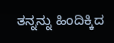ತನ್ನನ್ನು ಹಿಂದಿಕ್ಕಿದ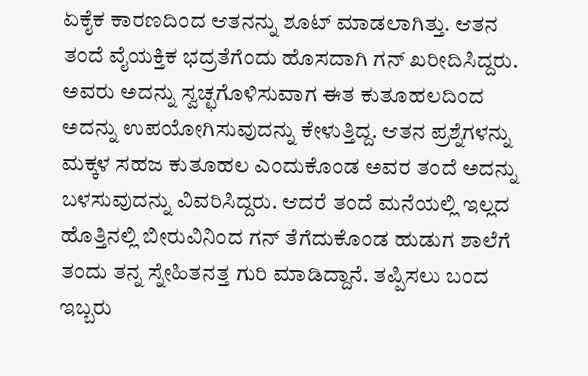ಏಕೈಕ ಕಾರಣದಿಂದ ಆತನನ್ನು ಶೂಟ್ ಮಾಡಲಾಗಿತ್ತು. ಆತನ ತಂದೆ ವೈಯಕ್ತಿಕ ಭದ್ರತೆಗೆಂದು ಹೊಸದಾಗಿ ಗನ್ ಖರೀದಿಸಿದ್ದರು. ಅವರು ಅದನ್ನು ಸ್ವಚ್ಛಗೊಳಿಸುವಾಗ ಈತ ಕುತೂಹಲದಿಂದ ಅದನ್ನು ಉಪಯೋಗಿಸುವುದನ್ನು ಕೇಳುತ್ತಿದ್ದ. ಆತನ ಪ್ರಶ್ನೆಗಳನ್ನು ಮಕ್ಕಳ ಸಹಜ ಕುತೂಹಲ ಎಂದುಕೊಂಡ ಅವರ ತಂದೆ ಅದನ್ನು ಬಳಸುವುದನ್ನು ವಿವರಿಸಿದ್ದರು. ಆದರೆ ತಂದೆ ಮನೆಯಲ್ಲಿ ಇಲ್ಲದ ಹೊತ್ತಿನಲ್ಲಿ ಬೀರುವಿನಿಂದ ಗನ್ ತೆಗೆದುಕೊಂಡ ಹುಡುಗ ಶಾಲೆಗೆ ತಂದು ತನ್ನ ಸ್ನೇಹಿತನತ್ತ ಗುರಿ ಮಾಡಿದ್ದಾನೆ. ತಪ್ಪಿಸಲು ಬಂದ ಇಬ್ಬರು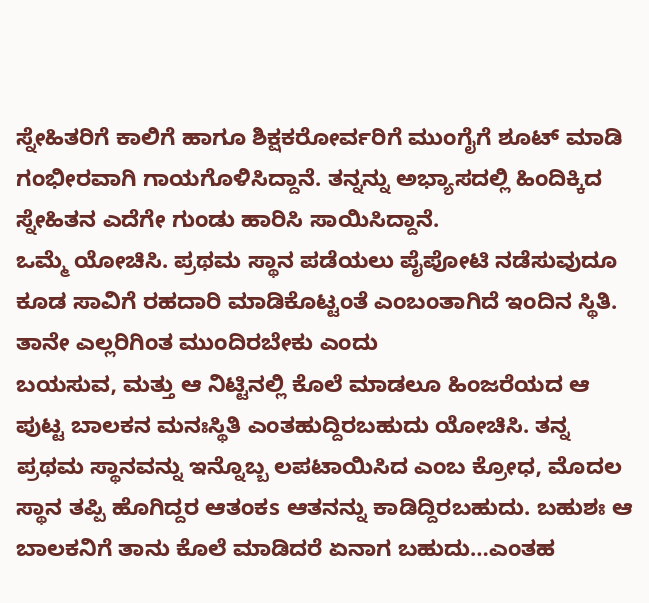ಸ್ನೇಹಿತರಿಗೆ ಕಾಲಿಗೆ ಹಾಗೂ ಶಿಕ್ಷಕರೋರ್ವರಿಗೆ ಮುಂಗೈಗೆ ಶೂಟ್ ಮಾಡಿ ಗಂಭೀರವಾಗಿ ಗಾಯಗೊಳಿಸಿದ್ದಾನೆ. ತನ್ನನ್ನು ಅಭ್ಯಾಸದಲ್ಲಿ ಹಿಂದಿಕ್ಕಿದ ಸ್ನೇಹಿತನ ಎದೆಗೇ ಗುಂಡು ಹಾರಿಸಿ ಸಾಯಿಸಿದ್ದಾನೆ.
ಒಮ್ಮೆ ಯೋಚಿಸಿ. ಪ್ರಥಮ ಸ್ಥಾನ ಪಡೆಯಲು ಪೈಪೋಟಿ ನಡೆಸುವುದೂ ಕೂಡ ಸಾವಿಗೆ ರಹದಾರಿ ಮಾಡಿಕೊಟ್ಟಂತೆ ಎಂಬಂತಾಗಿದೆ ಇಂದಿನ ಸ್ಥಿತಿ. ತಾನೇ ಎಲ್ಲರಿಗಿಂತ ಮುಂದಿರಬೇಕು ಎಂದು
ಬಯಸುವ, ಮತ್ತು ಆ ನಿಟ್ಟಿನಲ್ಲಿ ಕೊಲೆ ಮಾಡಲೂ ಹಿಂಜರೆಯದ ಆ ಪುಟ್ಟ ಬಾಲಕನ ಮನಃಸ್ಥಿತಿ ಎಂತಹುದ್ದಿರಬಹುದು ಯೋಚಿಸಿ. ತನ್ನ ಪ್ರಥಮ ಸ್ಥಾನವನ್ನು ಇನ್ನೊಬ್ಬ ಲಪಟಾಯಿಸಿದ ಎಂಬ ಕ್ರೋಧ, ಮೊದಲ ಸ್ಥಾನ ತಪ್ಪಿ ಹೊಗಿದ್ದರ ಆತಂಕs ಆತನನ್ನು ಕಾಡಿದ್ದಿರಬಹುದು. ಬಹುಶಃ ಆ ಬಾಲಕನಿಗೆ ತಾನು ಕೊಲೆ ಮಾಡಿದರೆ ಏನಾಗ ಬಹುದು…ಎಂತಹ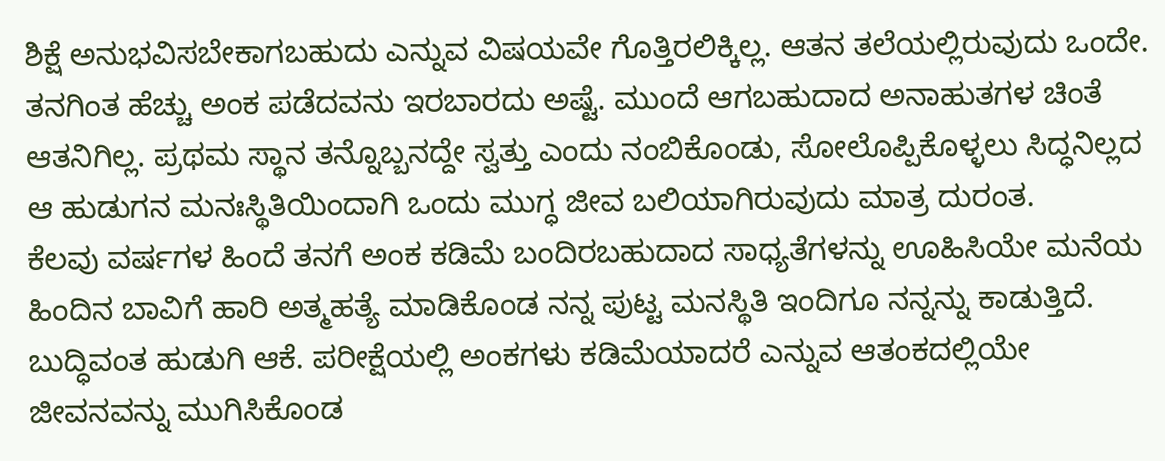ಶಿಕ್ಷೆ ಅನುಭವಿಸಬೇಕಾಗಬಹುದು ಎನ್ನುವ ವಿಷಯವೇ ಗೊತ್ತಿರಲಿಕ್ಕಿಲ್ಲ. ಆತನ ತಲೆಯಲ್ಲಿರುವುದು ಒಂದೇ. ತನಗಿಂತ ಹೆಚ್ಚು ಅಂಕ ಪಡೆದವನು ಇರಬಾರದು ಅಷ್ಟೆ. ಮುಂದೆ ಆಗಬಹುದಾದ ಅನಾಹುತಗಳ ಚಿಂತೆ ಆತನಿಗಿಲ್ಲ. ಪ್ರಥಮ ಸ್ಥಾನ ತನ್ನೊಬ್ಬನದ್ದೇ ಸ್ವತ್ತು ಎಂದು ನಂಬಿಕೊಂಡು, ಸೋಲೊಪ್ಪಿಕೊಳ್ಳಲು ಸಿದ್ಧನಿಲ್ಲದ ಆ ಹುಡುಗನ ಮನಃಸ್ಥಿತಿಯಿಂದಾಗಿ ಒಂದು ಮುಗ್ಧ ಜೀವ ಬಲಿಯಾಗಿರುವುದು ಮಾತ್ರ ದುರಂತ.
ಕೆಲವು ವರ್ಷಗಳ ಹಿಂದೆ ತನಗೆ ಅಂಕ ಕಡಿಮೆ ಬಂದಿರಬಹುದಾದ ಸಾಧ್ಯತೆಗಳನ್ನು ಊಹಿಸಿಯೇ ಮನೆಯ ಹಿಂದಿನ ಬಾವಿಗೆ ಹಾರಿ ಅತ್ಮಹತ್ಯೆ ಮಾಡಿಕೊಂಡ ನನ್ನ ಪುಟ್ಟ ಮನಸ್ಥಿತಿ ಇಂದಿಗೂ ನನ್ನನ್ನು ಕಾಡುತ್ತಿದೆ. ಬುದ್ಧಿವಂತ ಹುಡುಗಿ ಆಕೆ. ಪರೀಕ್ಷೆಯಲ್ಲಿ ಅಂಕಗಳು ಕಡಿಮೆಯಾದರೆ ಎನ್ನುವ ಆತಂಕದಲ್ಲಿಯೇ ಜೀವನವನ್ನು ಮುಗಿಸಿಕೊಂಡ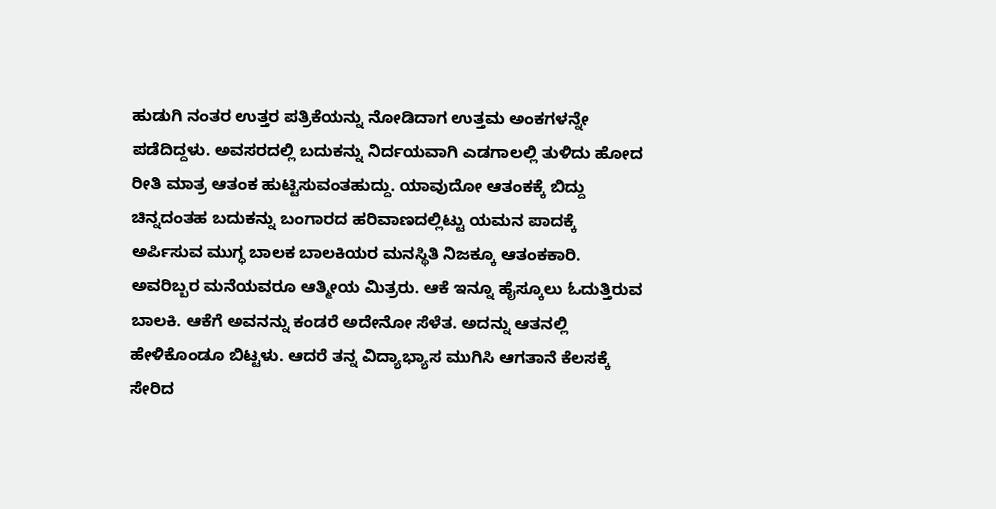ಹುಡುಗಿ ನಂತರ ಉತ್ತರ ಪತ್ರಿಕೆಯನ್ನು ನೋಡಿದಾಗ ಉತ್ತಮ ಅಂಕಗಳನ್ನೇ ಪಡೆದಿದ್ದಳು. ಅವಸರದಲ್ಲಿ ಬದುಕನ್ನು ನಿರ್ದಯವಾಗಿ ಎಡಗಾಲಲ್ಲಿ ತುಳಿದು ಹೋದ ರೀತಿ ಮಾತ್ರ ಆತಂಕ ಹುಟ್ಟಿಸುವಂತಹುದ್ದು. ಯಾವುದೋ ಆತಂಕಕ್ಕೆ ಬಿದ್ದು ಚಿನ್ನದಂತಹ ಬದುಕನ್ನು ಬಂಗಾರದ ಹರಿವಾಣದಲ್ಲಿಟ್ಟು ಯಮನ ಪಾದಕ್ಕೆ ಅರ್ಪಿಸುವ ಮುಗ್ಧ ಬಾಲಕ ಬಾಲಕಿಯರ ಮನಸ್ಥಿತಿ ನಿಜಕ್ಕೂ ಆತಂಕಕಾರಿ.
ಅವರಿಬ್ಬರ ಮನೆಯವರೂ ಆತ್ಮೀಯ ಮಿತ್ರರು. ಆಕೆ ಇನ್ನೂ ಹೈಸ್ಕೂಲು ಓದುತ್ತಿರುವ ಬಾಲಕಿ. ಆಕೆಗೆ ಅವನನ್ನು ಕಂಡರೆ ಅದೇನೋ ಸೆಳೆತ. ಅದನ್ನು ಆತನಲ್ಲಿ ಹೇಳಿಕೊಂಡೂ ಬಿಟ್ಟಳು. ಆದರೆ ತನ್ನ ವಿದ್ಯಾಭ್ಯಾಸ ಮುಗಿಸಿ ಆಗತಾನೆ ಕೆಲಸಕ್ಕೆ ಸೇರಿದ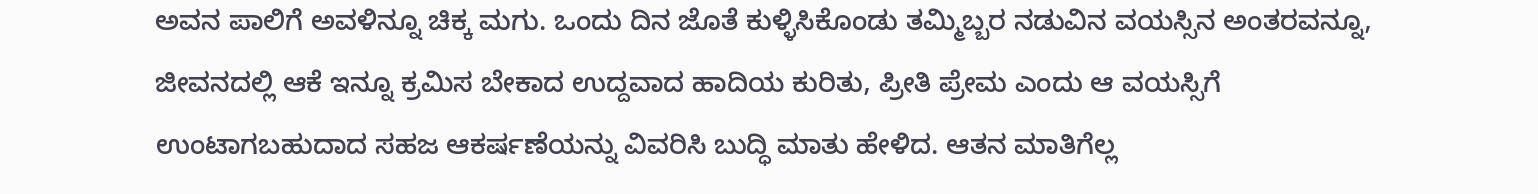ಅವನ ಪಾಲಿಗೆ ಅವಳಿನ್ನೂ ಚಿಕ್ಕ ಮಗು. ಒಂದು ದಿನ ಜೊತೆ ಕುಳ್ಳಿಸಿಕೊಂಡು ತಮ್ಮಿಬ್ಬರ ನಡುವಿನ ವಯಸ್ಸಿನ ಅಂತರವನ್ನೂ, ಜೀವನದಲ್ಲಿ ಆಕೆ ಇನ್ನೂ ಕ್ರಮಿಸ ಬೇಕಾದ ಉದ್ದವಾದ ಹಾದಿಯ ಕುರಿತು, ಪ್ರೀತಿ ಪ್ರೇಮ ಎಂದು ಆ ವಯಸ್ಸಿಗೆ ಉಂಟಾಗಬಹುದಾದ ಸಹಜ ಆಕರ್ಷಣೆಯನ್ನು ವಿವರಿಸಿ ಬುದ್ಧಿ ಮಾತು ಹೇಳಿದ. ಆತನ ಮಾತಿಗೆಲ್ಲ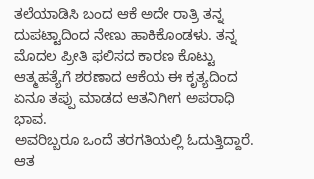ತಲೆಯಾಡಿಸಿ ಬಂದ ಆಕೆ ಅದೇ ರಾತ್ರಿ ತನ್ನ ದುಪಟ್ಟಾದಿಂದ ನೇಣು ಹಾಕಿಕೊಂಡಳು. ತನ್ನ ಮೊದಲ ಪ್ರೀತಿ ಫಲಿಸದ ಕಾರಣ ಕೊಟ್ಟು ಆತ್ಮಹತ್ಯೆಗೆ ಶರಣಾದ ಆಕೆಯ ಈ ಕೃತ್ಯದಿಂದ ಏನೂ ತಪ್ಪು ಮಾಡದ ಆತನಿಗೀಗ ಅಪರಾಧಿ ಭಾವ.
ಅವರಿಬ್ಬರೂ ಒಂದೆ ತರಗತಿಯಲ್ಲಿ ಓದುತ್ತಿದ್ದಾರೆ. ಆತ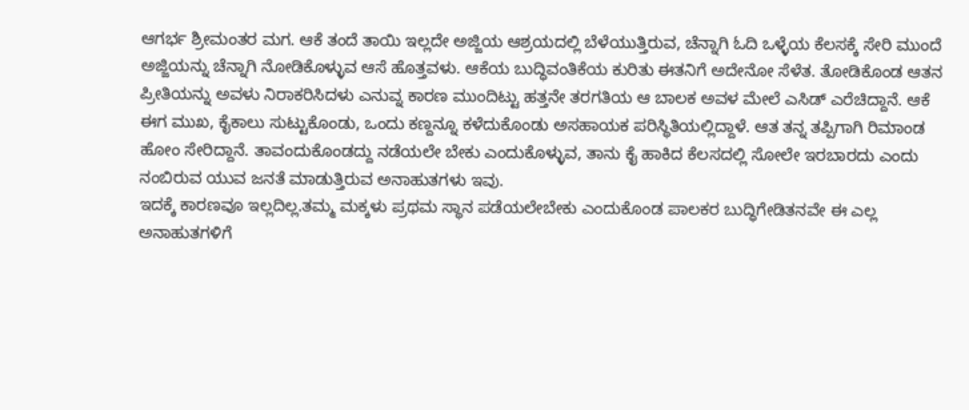ಆಗರ್ಭ ಶ್ರೀಮಂತರ ಮಗ. ಆಕೆ ತಂದೆ ತಾಯಿ ಇಲ್ಲದೇ ಅಜ್ಜಿಯ ಆಶ್ರಯದಲ್ಲಿ ಬೆಳೆಯುತ್ತಿರುವ, ಚೆನ್ನಾಗಿ ಓದಿ ಒಳ್ಳೆಯ ಕೆಲಸಕ್ಕೆ ಸೇರಿ ಮುಂದೆ ಅಜ್ಜಿಯನ್ನು ಚೆನ್ನಾಗಿ ನೋಡಿಕೊಳ್ಳುವ ಆಸೆ ಹೊತ್ತವಳು. ಆಕೆಯ ಬುದ್ಧಿವಂತಿಕೆಯ ಕುರಿತು ಈತನಿಗೆ ಅದೇನೋ ಸೆಳೆತ. ತೋಡಿಕೊಂಡ ಆತನ ಪ್ರೀತಿಯನ್ನು ಅವಳು ನಿರಾಕರಿಸಿದಳು ಎನುವ್ನ ಕಾರಣ ಮುಂದಿಟ್ಟು ಹತ್ತನೇ ತರಗತಿಯ ಆ ಬಾಲಕ ಅವಳ ಮೇಲೆ ಎಸಿಡ್ ಎರೆಚಿದ್ದಾನೆ. ಆಕೆ ಈಗ ಮುಖ, ಕೈಕಾಲು ಸುಟ್ಟುಕೊಂಡು, ಒಂದು ಕಣ್ದನ್ನೂ ಕಳೆದುಕೊಂಡು ಅಸಹಾಯಕ ಪರಿಸ್ಥಿತಿಯಲ್ಲಿದ್ದಾಳೆ. ಆತ ತನ್ನ ತಪ್ಪಿಗಾಗಿ ರಿಮಾಂಡ ಹೋಂ ಸೇರಿದ್ದಾನೆ. ತಾವಂದುಕೊಂಡದ್ದು ನಡೆಯಲೇ ಬೇಕು ಎಂದುಕೊಳ್ಳುವ, ತಾನು ಕೈ ಹಾಕಿದ ಕೆಲಸದಲ್ಲಿ ಸೋಲೇ ಇರಬಾರದು ಎಂದು ನಂಬಿರುವ ಯುವ ಜನತೆ ಮಾಡುತ್ತಿರುವ ಅನಾಹುತಗಳು ಇವು.
ಇದಕ್ಕೆ ಕಾರಣವೂ ಇಲ್ಲದಿಲ್ಲ.ತಮ್ಮ ಮಕ್ಕಳು ಪ್ರಥಮ ಸ್ಥಾನ ಪಡೆಯಲೇಬೇಕು ಎಂದುಕೊಂಡ ಪಾಲಕರ ಬುದ್ಧಿಗೇಡಿತನವೇ ಈ ಎಲ್ಲ ಅನಾಹುತಗಳಿಗೆ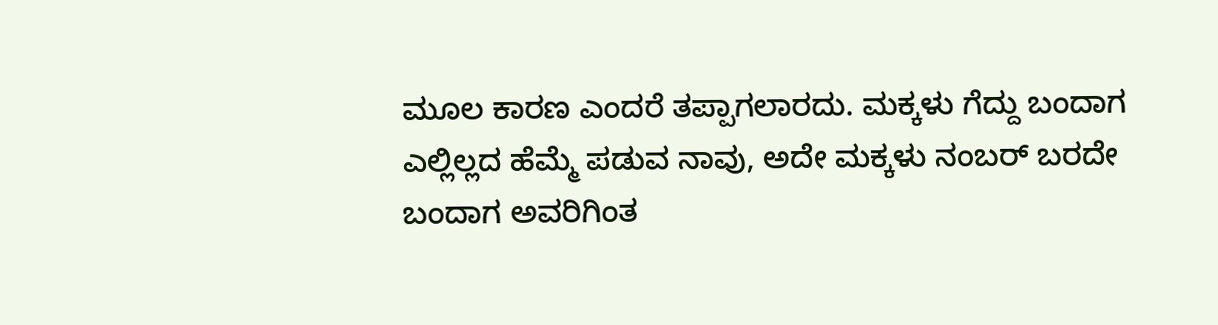ಮೂಲ ಕಾರಣ ಎಂದರೆ ತಪ್ಪಾಗಲಾರದು. ಮಕ್ಕಳು ಗೆದ್ದು ಬಂದಾಗ ಎಲ್ಲಿಲ್ಲದ ಹೆಮ್ಮೆ ಪಡುವ ನಾವು, ಅದೇ ಮಕ್ಕಳು ನಂಬರ್ ಬರದೇ ಬಂದಾಗ ಅವರಿಗಿಂತ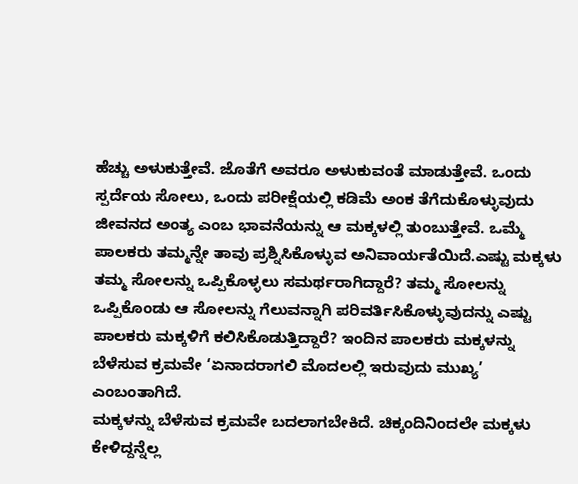ಹೆಚ್ಚು ಅಳುಕುತ್ತೇವೆ. ಜೊತೆಗೆ ಅವರೂ ಅಳುಕುವಂತೆ ಮಾಡುತ್ತೇವೆ. ಒಂದು ಸ್ಪರ್ದೆಯ ಸೋಲು, ಒಂದು ಪರೀಕ್ಷೆಯಲ್ಲಿ ಕಡಿಮೆ ಅಂಕ ತೆಗೆದುಕೊಳ್ಳುವುದು ಜೀವನದ ಅಂತ್ಯ ಎಂಬ ಭಾವನೆಯನ್ನು ಆ ಮಕ್ಕಳಲ್ಲಿ ತುಂಬುತ್ತೇವೆ. ಒಮ್ಮೆ ಪಾಲಕರು ತಮ್ಮನ್ನೇ ತಾವು ಪ್ರಶ್ನಿಸಿಕೊಳ್ಳುವ ಅನಿವಾರ್ಯತೆಯಿದೆ.ಎಷ್ಟು ಮಕ್ಕಳು ತಮ್ಮ ಸೋಲನ್ನು ಒಪ್ಪಿಕೊಳ್ಳಲು ಸಮರ್ಥರಾಗಿದ್ದಾರೆ? ತಮ್ಮ ಸೋಲನ್ನು ಒಪ್ಪಿಕೊಂಡು ಆ ಸೋಲನ್ನು ಗೆಲುವನ್ನಾಗಿ ಪರಿವರ್ತಿಸಿಕೊಳ್ಳುವುದನ್ನು ಎಷ್ಟು ಪಾಲಕರು ಮಕ್ಕಳಿಗೆ ಕಲಿಸಿಕೊಡುತ್ತಿದ್ದಾರೆ? ಇಂದಿನ ಪಾಲಕರು ಮಕ್ಕಳನ್ನು ಬೆಳೆಸುವ ಕ್ರಮವೇ ‘ಏನಾದರಾಗಲಿ ಮೊದಲಲ್ಲಿ ಇರುವುದು ಮುಖ್ಯ’ ಎಂಬಂತಾಗಿದೆ.
ಮಕ್ಕಳನ್ನು ಬೆಳೆಸುವ ಕ್ರಮವೇ ಬದಲಾಗಬೇಕಿದೆ. ಚಿಕ್ಕಂದಿನಿಂದಲೇ ಮಕ್ಕಳು ಕೇಳಿದ್ದನ್ನೆಲ್ಲ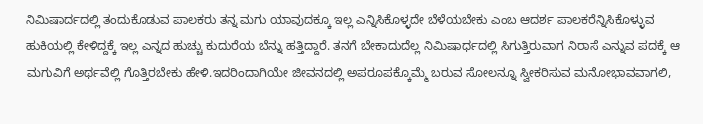ನಿಮಿಷಾರ್ದದಲ್ಲಿ ತಂದುಕೊಡುವ ಪಾಲಕರು ತನ್ನ ಮಗು ಯಾವುದಕ್ಕೂ ಇಲ್ಲ ಎನ್ನಿಸಿಕೊಳ್ಳದೇ ಬೆಳೆಯಬೇಕು ಎಂಬ ಆದರ್ಶ ಪಾಲಕರೆನ್ನಿಸಿಕೊಳ್ಳುವ ಹುಕಿಯಲ್ಲಿ ಕೇಳಿದ್ದಕ್ಕೆ ಇಲ್ಲ ಎನ್ನದ ಹುಚ್ಚು ಕುದುರೆಯ ಬೆನ್ನು ಹತ್ತಿದ್ದಾರೆ. ತನಗೆ ಬೇಕಾದುದೆಲ್ಲ ನಿಮಿಷಾರ್ಧದಲ್ಲಿ ಸಿಗುತ್ತಿರುವಾಗ ನಿರಾಸೆ ಎನ್ನುವ ಪದಕ್ಕೆ ಆ ಮಗುವಿಗೆ ಅರ್ಥವೆಲ್ಲಿ ಗೊತ್ತಿರಬೇಕು ಹೇಳಿ.ಇದರಿಂದಾಗಿಯೇ ಜೀವನದಲ್ಲಿ ಅಪರೂಪಕ್ಕೊಮ್ಮೆ ಬರುವ ಸೋಲನ್ನೂ ಸ್ವೀಕರಿಸುವ ಮನೋಭಾವವಾಗಲಿ,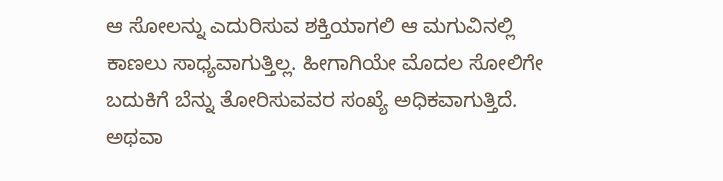ಆ ಸೋಲನ್ನು ಎದುರಿಸುವ ಶಕ್ತಿಯಾಗಲಿ ಆ ಮಗುವಿನಲ್ಲಿ ಕಾಣಲು ಸಾಧ್ಯವಾಗುತ್ತಿಲ್ಲ. ಹೀಗಾಗಿಯೇ ಮೊದಲ ಸೋಲಿಗೇ ಬದುಕಿಗೆ ಬೆನ್ನು ತೋರಿಸುವವರ ಸಂಖ್ಯೆ ಅಧಿಕವಾಗುತ್ತಿದೆ. ಅಥವಾ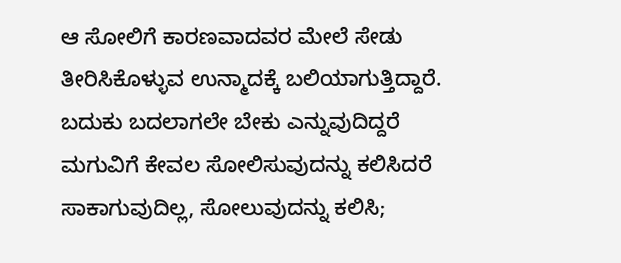ಆ ಸೋಲಿಗೆ ಕಾರಣವಾದವರ ಮೇಲೆ ಸೇಡು ತೀರಿಸಿಕೊಳ್ಳುವ ಉನ್ಮಾದಕ್ಕೆ ಬಲಿಯಾಗುತ್ತಿದ್ದಾರೆ.
ಬದುಕು ಬದಲಾಗಲೇ ಬೇಕು ಎನ್ನುವುದಿದ್ದರೆ ಮಗುವಿಗೆ ಕೇವಲ ಸೋಲಿಸುವುದನ್ನು ಕಲಿಸಿದರೆ ಸಾಕಾಗುವುದಿಲ್ಲ, ಸೋಲುವುದನ್ನು ಕಲಿಸಿ;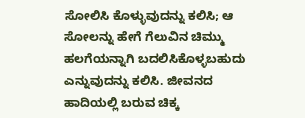ಸೋಲಿಸಿ ಕೊಳ್ಳುವುದನ್ನು ಕಲಿಸಿ; ಆ ಸೋಲನ್ನು ಹೇಗೆ ಗೆಲುವಿನ ಚಿಮ್ಮು ಹಲಗೆಯನ್ನಾಗಿ ಬದಲಿಸಿಕೊಳ್ಳಬಹುದು ಎನ್ನುವುದನ್ನು ಕಲಿಸಿ. ಜೀವನದ ಹಾದಿಯಲ್ಲಿ ಬರುವ ಚಿಕ್ಕ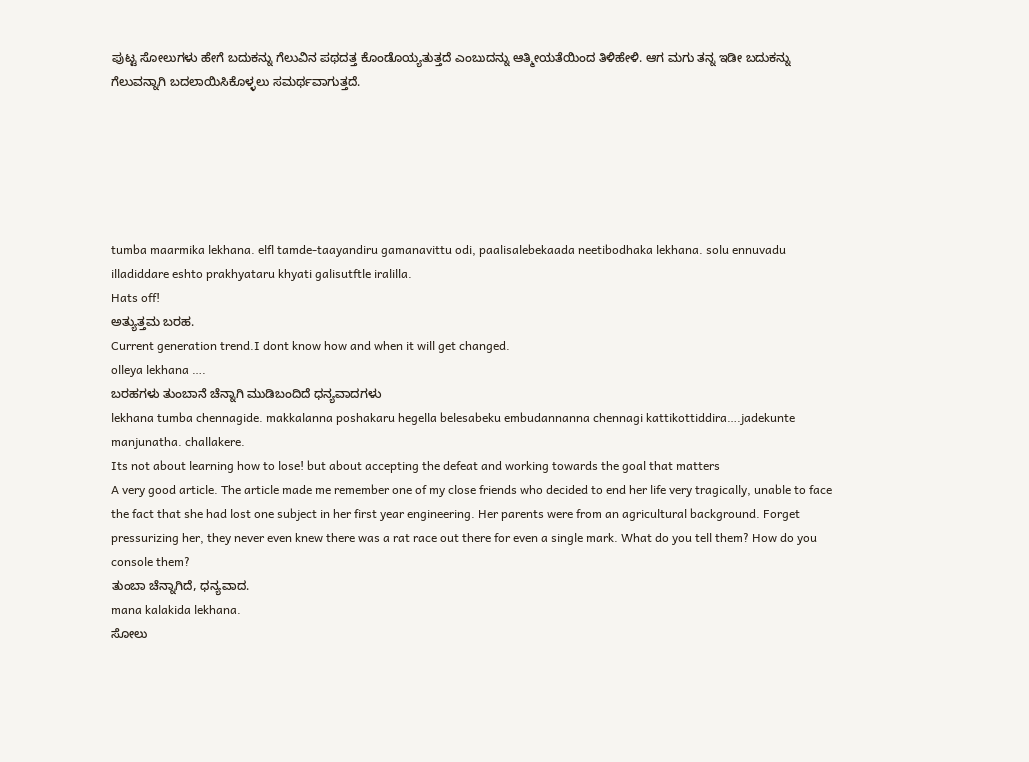ಪುಟ್ಟ ಸೋಲುಗಳು ಹೇಗೆ ಬದುಕನ್ನು ಗೆಲುವಿನ ಪಥದತ್ತ ಕೊಂಡೊಯ್ಯತುತ್ತದೆ ಎಂಬುದನ್ನು ಆತ್ಮೀಯತೆಯಿಂದ ತಿಳಿಹೇಳಿ. ಆಗ ಮಗು ತನ್ನ ಇಡೀ ಬದುಕನ್ನು ಗೆಲುವನ್ನಾಗಿ ಬದಲಾಯಿಸಿಕೊಳ್ಳಲು ಸಮರ್ಥವಾಗುತ್ತದೆ.






tumba maarmika lekhana. elfl tamde-taayandiru gamanavittu odi, paalisalebekaada neetibodhaka lekhana. solu ennuvadu illadiddare eshto prakhyataru khyati galisutftle iralilla.
Hats off!
ಅತ್ಯುತ್ತಮ ಬರಹ.
Current generation trend.I dont know how and when it will get changed.
olleya lekhana ….
ಬರಹಗಳು ತುಂಬಾನೆ ಚೆನ್ನಾಗಿ ಮುಡಿಬಂದಿದೆ ಧನ್ಯವಾದಗಳು
lekhana tumba chennagide. makkalanna poshakaru hegella belesabeku embudannanna chennagi kattikottiddira….jadekunte manjunatha. challakere.
Its not about learning how to lose! but about accepting the defeat and working towards the goal that matters
A very good article. The article made me remember one of my close friends who decided to end her life very tragically, unable to face the fact that she had lost one subject in her first year engineering. Her parents were from an agricultural background. Forget pressurizing her, they never even knew there was a rat race out there for even a single mark. What do you tell them? How do you console them?
ತುಂಬಾ ಚೆನ್ನಾಗಿದೆ, ಧನ್ಯವಾದ.
mana kalakida lekhana.
ಸೋಲು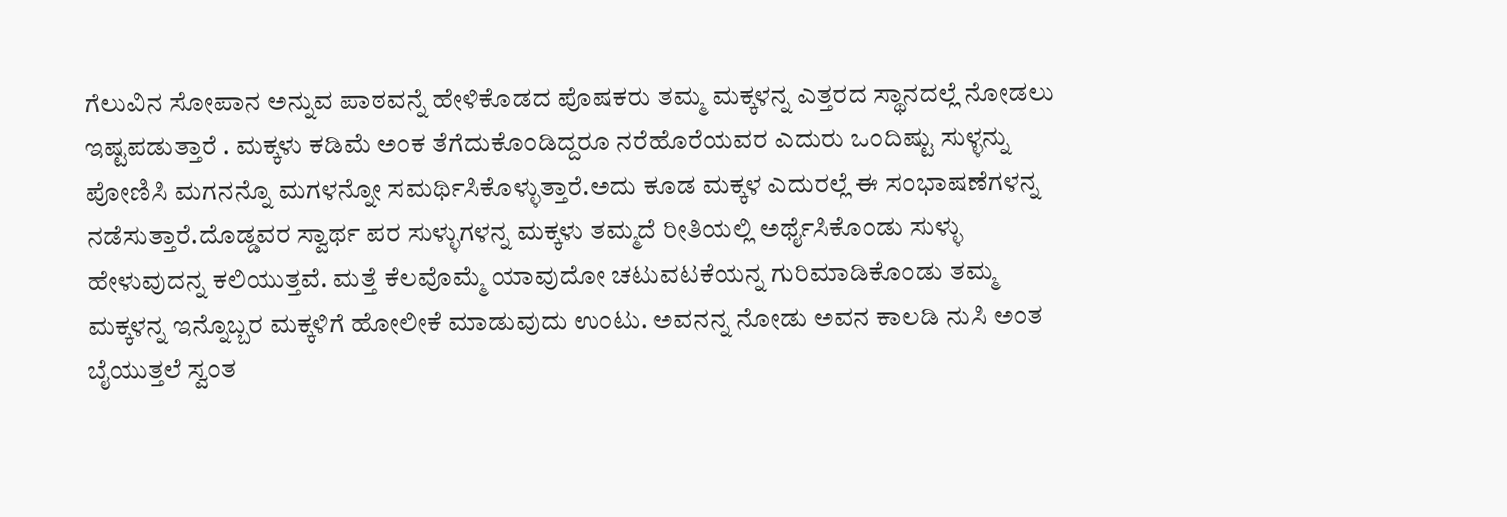ಗೆಲುವಿನ ಸೋಪಾನ ಅನ್ನುವ ಪಾಠವನ್ನೆ ಹೇಳಿಕೊಡದ ಪೊಷಕರು ತಮ್ಮ ಮಕ್ಕಳನ್ನ ಎತ್ತರದ ಸ್ಥಾನದಲ್ಲೆ ನೋಡಲು ಇಷ್ಟಪಡುತ್ತಾರೆ . ಮಕ್ಕಳು ಕಡಿಮೆ ಅಂಕ ತೆಗೆದುಕೊಂಡಿದ್ದರೂ ನರೆಹೊರೆಯವರ ಎದುರು ಒಂದಿಷ್ಟು ಸುಳ್ಳನ್ನು ಪೋಣಿಸಿ ಮಗನನ್ನೊ ಮಗಳನ್ನೋ ಸಮರ್ಥಿಸಿಕೊಳ್ಳುತ್ತಾರೆ.ಅದು ಕೂಡ ಮಕ್ಕಳ ಎದುರಲ್ಲೆ ಈ ಸಂಭಾಷಣೆಗಳನ್ನ ನಡೆಸುತ್ತಾರೆ.ದೊಡ್ಡವರ ಸ್ವಾರ್ಥ ಪರ ಸುಳ್ಳುಗಳನ್ನ ಮಕ್ಕಳು ತಮ್ಮದೆ ರೀತಿಯಲ್ಲಿ ಅರ್ಥೈಸಿಕೊಂಡು ಸುಳ್ಳು ಹೇಳುವುದನ್ನ ಕಲಿಯುತ್ತವೆ. ಮತ್ತೆ ಕೆಲವೊಮ್ಮೆ ಯಾವುದೋ ಚಟುವಟಕೆಯನ್ನ ಗುರಿಮಾಡಿಕೊಂಡು ತಮ್ಮ ಮಕ್ಕಳನ್ನ ಇನ್ನೊಬ್ಬರ ಮಕ್ಕಳಿಗೆ ಹೋಲೀಕೆ ಮಾಡುವುದು ಉಂಟು. ಅವನನ್ನ ನೋಡು ಅವನ ಕಾಲಡಿ ನುಸಿ ಅಂತ ಬೈಯುತ್ತಲೆ ಸ್ವಂತ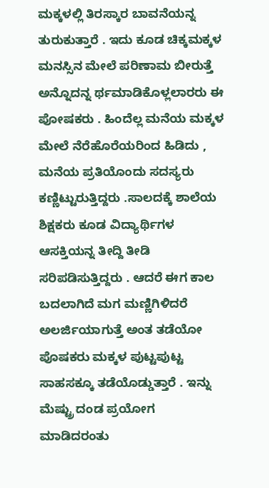ಮಕ್ಕಳಲ್ಲಿ ತಿರಸ್ಕಾರ ಬಾವನೆಯನ್ನ ತುರುಕುತ್ತಾರೆ . ಇದು ಕೂಡ ಚಿಕ್ಕಮಕ್ಕಳ ಮನಸ್ಸಿನ ಮೇಲೆ ಪರಿಣಾಮ ಬೀರುತ್ತೆ ಅನ್ನೊದನ್ನ ರ್ಥಮಾಡಿಕೊಳ್ಲಲಾರರು ಈ ಪೋಷಕರು . ಹಿಂದೆಲ್ಲ ಮನೆಯ ಮಕ್ಕಳ ಮೇಲೆ ನೆರೆಹೊರೆಯರಿಂದ ಹಿಡಿದು , ಮನೆಯ ಪ್ರತಿಯೊಂದು ಸದಸ್ಯರು ಕಣ್ಣಿಟ್ಟುರುತ್ತಿದ್ದರು .ಸಾಲದಕ್ಕೆ ಶಾಲೆಯ ಶಿಕ್ಷಕರು ಕೂಡ ವಿದ್ಯಾರ್ಥಿಗಳ ಆಸಕ್ತಿಯನ್ನ ತೀದ್ದಿ ತೀಡಿ ಸರಿಪಡಿಸುತ್ತಿದ್ದರು . ಆದರೆ ಈಗ ಕಾಲ ಬದಲಾಗಿದೆ ಮಗ ಮಣ್ಣಿಗಿಳಿದರೆ ಅಲರ್ಜಿಯಾಗುತ್ತೆ ಅಂತ ತಡೆಯೋ ಪೊಷಕರು ಮಕ್ಕಳ ಪುಟ್ಟಪುಟ್ಟ ಸಾಹಸಕ್ಕೂ ತಡೆಯೊಡ್ಡುತ್ತಾರೆ . ಇನ್ನು ಮೆಷ್ಟ್ರು ದಂಡ ಪ್ರಯೋಗ ಮಾಡಿದರಂತು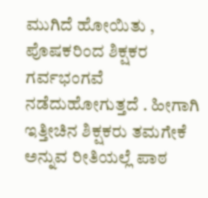ಮುಗಿದೆ ಹೋಯಿತು , ಪೊಷಕರಿಂದ ಶಿಕ್ಷಕರ ಗರ್ವಭಂಗವೆ ನಡೆದುಹೋಗುತ್ತದೆ . ಹೀಗಾಗಿ ಇತ್ತೀಚಿನ ಶಿಕ್ಷಕರು ತಮಗೇಕೆ ಅನ್ನುವ ರೀತಿಯಲ್ಲೆ ಪಾಠ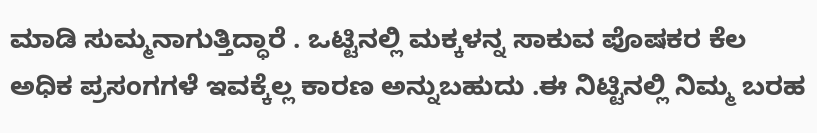ಮಾಡಿ ಸುಮ್ಮನಾಗುತ್ತಿದ್ಧಾರೆ . ಒಟ್ಟಿನಲ್ಲಿ ಮಕ್ಕಳನ್ನ ಸಾಕುವ ಪೊಷಕರ ಕೆಲ ಅಧಿಕ ಪ್ರಸಂಗಗಳೆ ಇವಕ್ಕೆಲ್ಲ ಕಾರಣ ಅನ್ನುಬಹುದು .ಈ ನಿಟ್ಟಿನಲ್ಲಿ ನಿಮ್ಮ ಬರಹ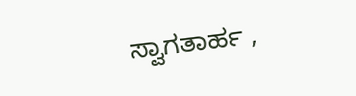ಸ್ವಾಗತಾರ್ಹ ,